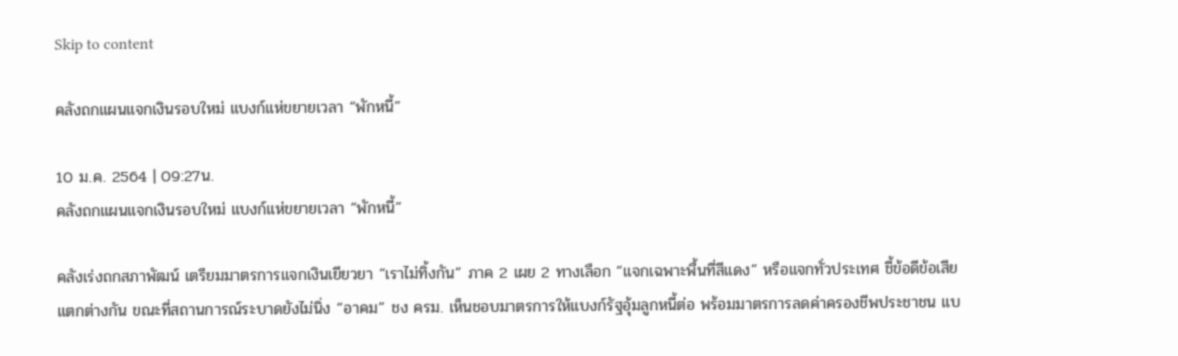Skip to content

คลังถกแผนแจกเงินรอบใหม่ แบงก์แห่ขยายเวลา “พักหนี้”

10 ม.ค. 2564 | 09:27น.
คลังถกแผนแจกเงินรอบใหม่ แบงก์แห่ขยายเวลา “พักหนี้”

คลังเร่งถกสภาพัฒน์ เตรียมมาตรการแจกเงินเยียวยา “เราไม่ทิ้งกัน” ภาค 2 เผย 2 ทางเลือก “แจกเฉพาะพื้นที่สีแดง” หรือแจกทั่วประเทศ ชี้ข้อดีข้อเสียแตกต่างกัน ขณะที่สถานการณ์ระบาดยังไม่นิ่ง “อาคม” ชง ครม. เห็นชอบมาตรการให้แบงก์รัฐอุ้มลูกหนี้ต่อ พร้อมมาตรการลดค่าครองชีพประชาชน แบ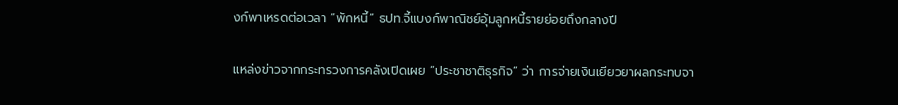งก์พาเหรดต่อเวลา “พักหนี้” ธปท.จี้แบงก์พาณิชย์อุ้มลูกหนี้รายย่อยถึงกลางปี

แหล่งข่าวจากกระทรวงการคลังเปิดเผย “ประชาชาติธุรกิจ” ว่า การจ่ายเงินเยียวยาผลกระทบจา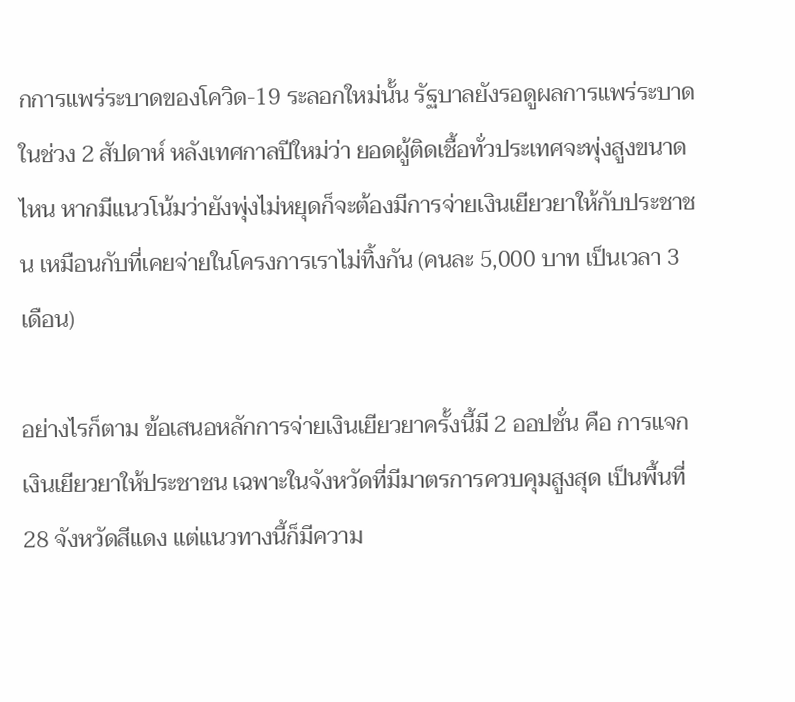กการแพร่ระบาดของโควิด-19 ระลอกใหม่นั้น รัฐบาลยังรอดูผลการแพร่ระบาดในช่วง 2 สัปดาห์ หลังเทศกาลปีใหม่ว่า ยอดผู้ติดเชื้อทั่วประเทศจะพุ่งสูงขนาดไหน หากมีแนวโน้มว่ายังพุ่งไม่หยุดก็จะต้องมีการจ่ายเงินเยียวยาให้กับประชาชน เหมือนกับที่เคยจ่ายในโครงการเราไม่ทิ้งกัน (คนละ 5,000 บาท เป็นเวลา 3 เดือน)

อย่างไรก็ตาม ข้อเสนอหลักการจ่ายเงินเยียวยาครั้งนี้มี 2 ออปชั่น คือ การแจกเงินเยียวยาให้ประชาชน เฉพาะในจังหวัดที่มีมาตรการควบคุมสูงสุด เป็นพื้นที่ 28 จังหวัดสีแดง แต่แนวทางนี้ก็มีความ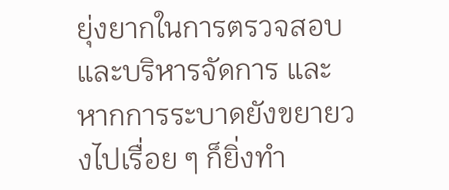ยุ่งยากในการตรวจสอบและบริหารจัดการ และหากการระบาดยังขยายวงไปเรื่อย ๆ ก็ยิ่งทำ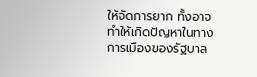ให้จัดการยาก ทั้งอาจทำให้เกิดปัญหาในทางการเมืองของรัฐบาล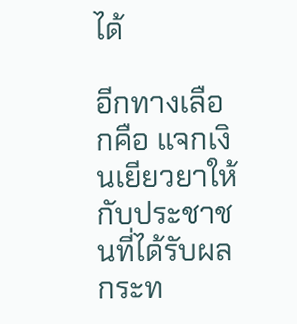ได้

อีกทางเลือกคือ แจกเงินเยียวยาให้กับประชาชนที่ได้รับผลกระท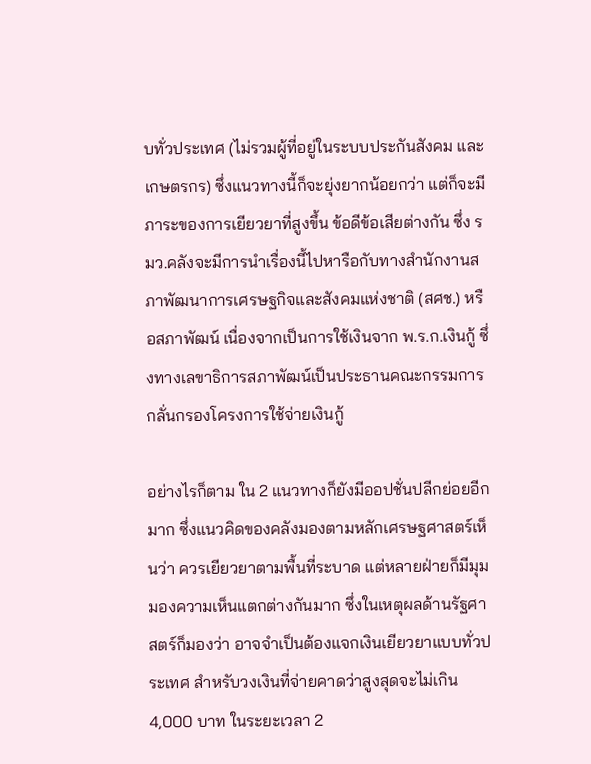บทั่วประเทศ (ไม่รวมผู้ที่อยู่ในระบบประกันสังคม และเกษตรกร) ซึ่งแนวทางนี้ก็จะยุ่งยากน้อยกว่า แต่ก็จะมีภาระของการเยียวยาที่สูงขึ้น ข้อดีข้อเสียต่างกัน ซึ่ง รมว.คลังจะมีการนำเรื่องนี้ไปหารือกับทางสำนักงานสภาพัฒนาการเศรษฐกิจและสังคมแห่งชาติ (สศช.) หรือสภาพัฒน์ เนื่องจากเป็นการใช้เงินจาก พ.ร.ก.เงินกู้ ซึ่งทางเลขาธิการสภาพัฒน์เป็นประธานคณะกรรมการกลั่นกรองโครงการใช้จ่ายเงินกู้

อย่างไรก็ตาม ใน 2 แนวทางก็ยังมีออปชั่นปลีกย่อยอีกมาก ซึ่งแนวคิดของคลังมองตามหลักเศรษฐศาสตร์เห็นว่า ควรเยียวยาตามพื้นที่ระบาด แต่หลายฝ่ายก็มีมุมมองความเห็นแตกต่างกันมาก ซึ่งในเหตุผลด้านรัฐศาสตร์ก็มองว่า อาจจำเป็นต้องแจกเงินเยียวยาแบบทั่วประเทศ สำหรับวงเงินที่จ่ายคาดว่าสูงสุดจะไม่เกิน 4,000 บาท ในระยะเวลา 2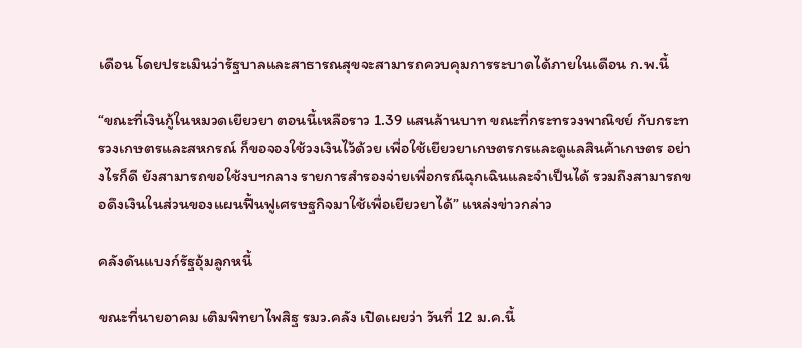เดือน โดยประเมินว่ารัฐบาลและสาธารณสุขจะสามารถควบคุมการระบาดได้ภายในเดือน ก.พ.นี้

“ขณะที่เงินกู้ในหมวดเยียวยา ตอนนี้เหลือราว 1.39 แสนล้านบาท ขณะที่กระทรวงพาณิชย์ กับกระทรวงเกษตรและสหกรณ์ ก็ขอจองใช้วงเงินไว้ด้วย เพื่อใช้เยียวยาเกษตรกรและดูแลสินค้าเกษตร อย่างไรก็ดี ยังสามารถขอใช้งบฯกลาง รายการสำรองจ่ายเพื่อกรณีฉุกเฉินและจำเป็นได้ รวมถึงสามารถขอดึงเงินในส่วนของแผนฟื้นฟูเศรษฐกิจมาใช้เพื่อเยียวยาได้” แหล่งข่าวกล่าว

คลังดันแบงก์รัฐอุ้มลูกหนี้

ขณะที่นายอาคม เติมพิทยาไพสิฐ รมว.คลัง เปิดเผยว่า วันที่ 12 ม.ค.นี้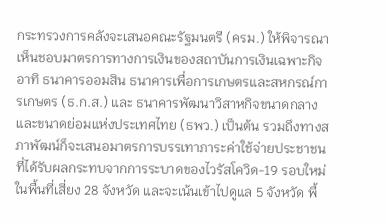กระทรวงการคลังจะเสนอคณะรัฐมนตรี (ครม.) ให้พิจารณาเห็นชอบมาตรการทางการเงินของสถาบันการเงินเฉพาะกิจ อาทิ ธนาคารออมสิน ธนาคารเพื่อการเกษตรและสหกรณ์การเกษตร (ธ.ก.ส.) และ ธนาคารพัฒนาวิสาหกิจขนาดกลางและขนาดย่อมแห่งประเทศไทย (ธพว.) เป็นต้น รวมถึงทางสภาพัฒน์ก็จะเสนอมาตรการบรรเทาภาระค่าใช้จ่ายประชาชนที่ได้รับผลกระทบจากการระบาดของไวรัสโควิด-19 รอบใหม่ ในพื้นที่เสี่ยง 28 จังหวัด และจะเน้นเข้าไปดูแล 5 จังหวัด พื้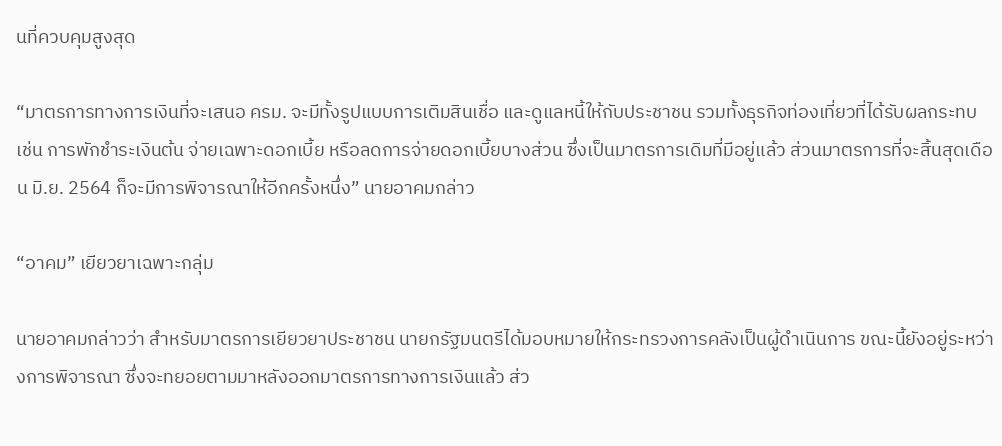นที่ควบคุมสูงสุด

“มาตรการทางการเงินที่จะเสนอ ครม. จะมีทั้งรูปแบบการเติมสินเชื่อ และดูแลหนี้ให้กับประชาชน รวมทั้งธุรกิจท่องเที่ยวที่ได้รับผลกระทบ เช่น การพักชำระเงินต้น จ่ายเฉพาะดอกเบี้ย หรือลดการจ่ายดอกเบี้ยบางส่วน ซึ่งเป็นมาตรการเดิมที่มีอยู่แล้ว ส่วนมาตรการที่จะสิ้นสุดเดือน มิ.ย. 2564 ก็จะมีการพิจารณาให้อีกครั้งหนึ่ง” นายอาคมกล่าว

“อาคม” เยียวยาเฉพาะกลุ่ม

นายอาคมกล่าวว่า สำหรับมาตรการเยียวยาประชาชน นายกรัฐมนตรีได้มอบหมายให้กระทรวงการคลังเป็นผู้ดำเนินการ ขณะนี้ยังอยู่ระหว่างการพิจารณา ซึ่งจะทยอยตามมาหลังออกมาตรการทางการเงินแล้ว ส่ว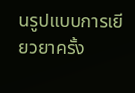นรูปแบบการเยียวยาครั้ง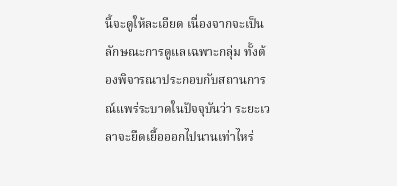นี้จะดูให้ละเอียด เนื่องจากจะเป็นลักษณะการดูแลเฉพาะกลุ่ม ทั้งต้องพิจารณาประกอบกับสถานการณ์แพร่ระบาดในปัจจุบันว่า ระยะเวลาจะยืดเยื้อออกไปนานเท่าไหร่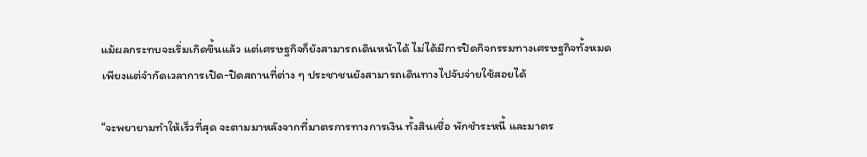แม้ผลกระทบจะเริ่มเกิดขึ้นแล้ว แต่เศรษฐกิจก็ยังสามารถเดินหน้าได้ ไม่ได้มีการปิดกิจกรรมทางเศรษฐกิจทั้งหมด เพียงแต่จำกัดเวลาการเปิด-ปิดสถานที่ต่าง ๆ ประชาชนยังสามารถเดินทางไปจับจ่ายใช้สอยได้

“จะพยายามทำให้เร็วที่สุด จะตามมาหลังจากที่มาตรการทางการเงิน ทั้งสินเชื่อ พักชำระหนี้ และมาตร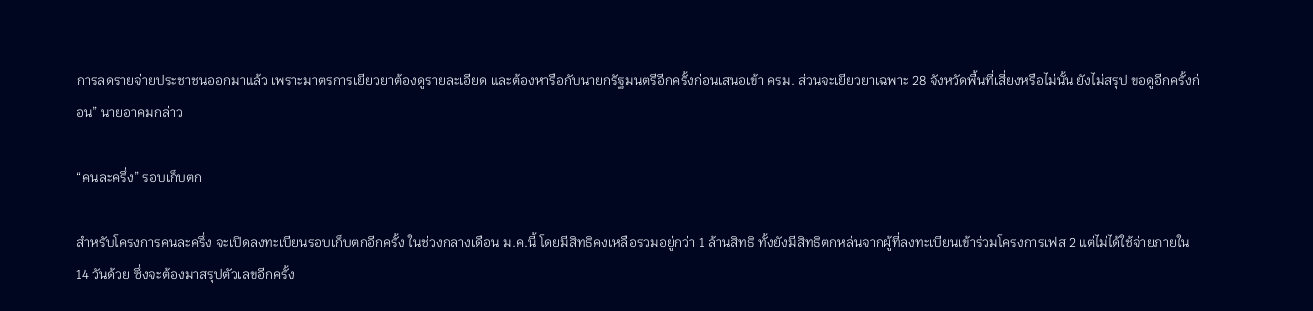การลดรายจ่ายประชาชนออกมาแล้ว เพราะมาตรการเยียวยาต้องดูรายละเอียด และต้องหารือกับนายกรัฐมนตรีอีกครั้งก่อนเสนอเข้า ครม. ส่วนจะเยียวยาเฉพาะ 28 จังหวัดพื้นที่เสี่ยงหรือไม่นั้น ยังไม่สรุป ขอดูอีกครั้งก่อน” นายอาคมกล่าว

“คนละครึ่ง” รอบเก็บตก

สำหรับโครงการคนละครึ่ง จะเปิดลงทะเบียนรอบเก็บตกอีกครั้ง ในช่วงกลางเดือน ม.ค.นี้ โดยมีสิทธิคงเหลือรวมอยู่กว่า 1 ล้านสิทธิ ทั้งยังมีสิทธิตกหล่นจากผู้ที่ลงทะเบียนเข้าร่วมโครงการเฟส 2 แต่ไม่ได้ใช้จ่ายภายใน 14 วันด้วย ซึ่งจะต้องมาสรุปตัวเลขอีกครั้ง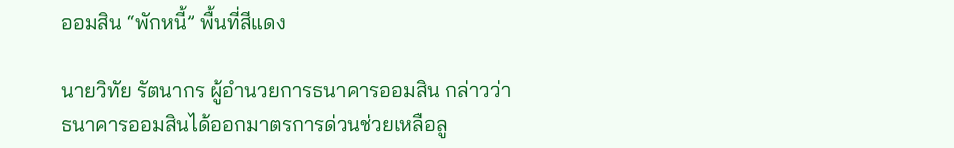ออมสิน “พักหนี้” พื้นที่สีแดง

นายวิทัย รัตนากร ผู้อำนวยการธนาคารออมสิน กล่าวว่า ธนาคารออมสินได้ออกมาตรการด่วนช่วยเหลือลู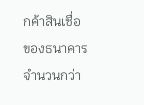กค้าสินเชื่อของธนาคาร จำนวนกว่า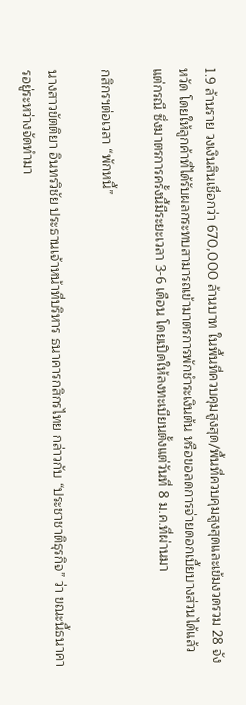1.9 ล้านราย วงเงินสินเชื่อกว่า 670,000 ล้านบาท ในพื้นที่ควบคุมสูงสุด/พื้นที่ควบคุมสูงสุดและเข้มงวดรวม 28 จังหวัด โดยให้ลูกค้าที่ได้รับผลกระทบสามารถเข้ามาตรการพักชำระเงินต้น หรือขอลดการจ่ายดอกเบี้ยบางส่วนได้แล้วแต่กรณี ซึ่งมาตรการครั้งนี้มีระยะเวลา 3-6 เดือน โดยเปิดให้ลงทะเบียนตั้งแต่วันที่ 8 ม.ค.ที่ผ่านมา

กสิกรฯต่อเวลา “พักหนี้”

นางสาวขัตติยา อินทรวิชัย ประธานเจ้าหน้าที่บริหาร ธนาคารกสิกรไทย กล่าวกับ “ประชาชาติธุรกิจ” ว่า ขณะนี้ธนาคารอยู่ระหว่างจัดทำมา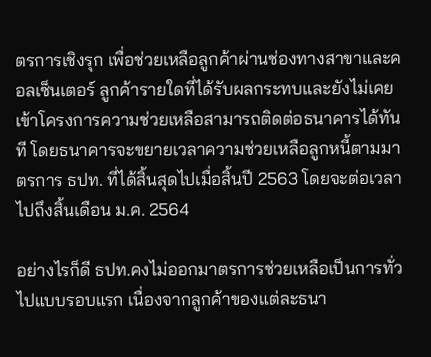ตรการเชิงรุก เพื่อช่วยเหลือลูกค้าผ่านช่องทางสาขาและคอลเซ็นเตอร์ ลูกค้ารายใดที่ได้รับผลกระทบและยังไม่เคยเข้าโครงการความช่วยเหลือสามารถติดต่อธนาคารได้ทันที โดยธนาคารจะขยายเวลาความช่วยเหลือลูกหนี้ตามมาตรการ ธปท. ที่ได้สิ้นสุดไปเมื่อสิ้นปี 2563 โดยจะต่อเวลาไปถึงสิ้นเดือน ม.ค. 2564

อย่างไรก็ดี ธปท.คงไม่ออกมาตรการช่วยเหลือเป็นการทั่วไปแบบรอบแรก เนื่องจากลูกค้าของแต่ละธนา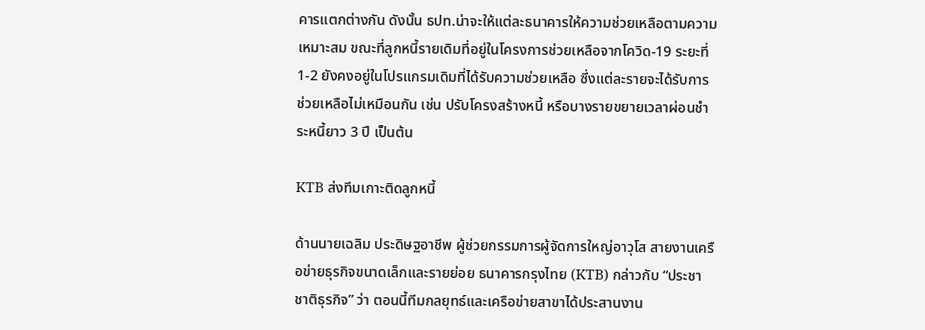คารแตกต่างกัน ดังนั้น ธปท.น่าจะให้แต่ละธนาคารให้ความช่วยเหลือตามความเหมาะสม ขณะที่ลูกหนี้รายเดิมที่อยู่ในโครงการช่วยเหลือจากโควิด-19 ระยะที่ 1-2 ยังคงอยู่ในโปรแกรมเดิมที่ได้รับความช่วยเหลือ ซึ่งแต่ละรายจะได้รับการช่วยเหลือไม่เหมือนกัน เช่น ปรับโครงสร้างหนี้ หรือบางรายขยายเวลาผ่อนชำระหนี้ยาว 3 ปี เป็นต้น

KTB ส่งทีมเกาะติดลูกหนี้

ด้านนายเฉลิม ประดิษฐอาชีพ ผู้ช่วยกรรมการผู้จัดการใหญ่อาวุโส สายงานเครือข่ายธุรกิจขนาดเล็กและรายย่อย ธนาคารกรุงไทย (KTB) กล่าวกับ “ประชาชาติธุรกิจ” ว่า ตอนนี้ทีมกลยุทธ์และเครือข่ายสาขาได้ประสานงาน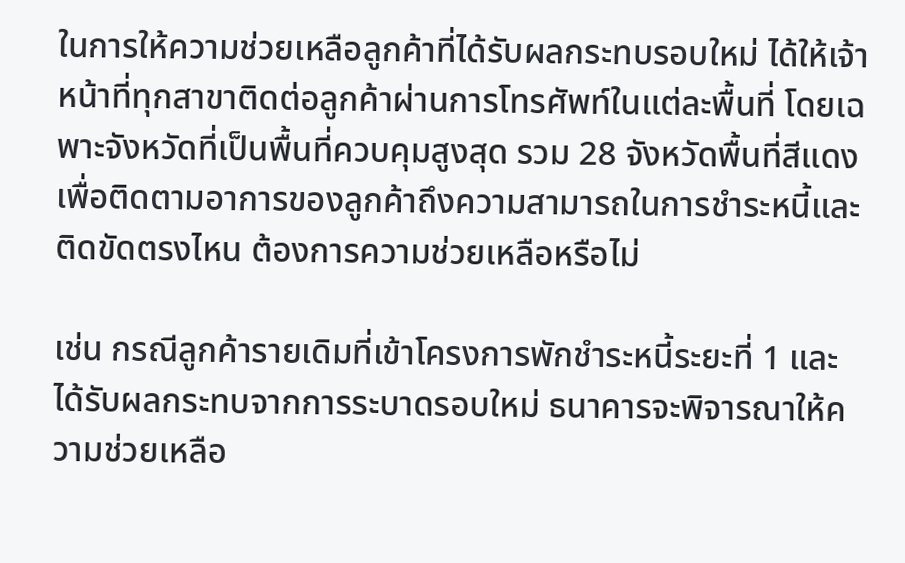ในการให้ความช่วยเหลือลูกค้าที่ได้รับผลกระทบรอบใหม่ ได้ให้เจ้าหน้าที่ทุกสาขาติดต่อลูกค้าผ่านการโทรศัพท์ในแต่ละพื้นที่ โดยเฉพาะจังหวัดที่เป็นพื้นที่ควบคุมสูงสุด รวม 28 จังหวัดพื้นที่สีแดง เพื่อติดตามอาการของลูกค้าถึงความสามารถในการชำระหนี้และติดขัดตรงไหน ต้องการความช่วยเหลือหรือไม่

เช่น กรณีลูกค้ารายเดิมที่เข้าโครงการพักชำระหนี้ระยะที่ 1 และได้รับผลกระทบจากการระบาดรอบใหม่ ธนาคารจะพิจารณาให้ความช่วยเหลือ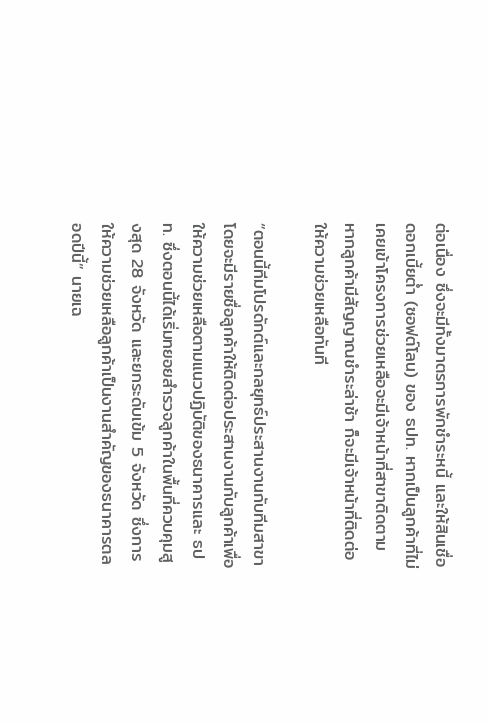ต่อเนื่อง ซึ่งจะมีทั้งมาตรการพักชำระหนี้ และให้สินเชื่อดอกเบี้ยต่ำ (ซอฟต์โลน) ของ ธปท. หากเป็นลูกค้าที่ไม่เคยเข้าโครงการช่วยเหลือจะมีเจ้าหน้าที่สาขาติดตาม หากลูกค้ามีสัญญาณชำระล่าช้า ก็จะมีเจ้าหน้าที่ติดต่อให้ความช่วยเหลือทันที

“ตอนนี้ทีมโปรดักต์และกลยุทธ์ประสานงานกับทีมสาขา โดยจะมีรายชื่อลูกค้าให้ติดต่อประสานงานกับลูกค้าเพื่อให้ความช่วยเหลือตามแนวปฏิบัติของธนาคารและ ธปท. ซึ่งตอนนี้ได้เริ่มทยอยสำรวจลูกค้าในพื้นที่ควบคุมสูงสุด 28 จังหวัด และยกระดับเข้ม 5 จังหวัด ซึ่งการให้ความช่วยเหลือลูกค้าเป็นงานสำคัญของธนาคารตลอดปีนี้” นายเฉ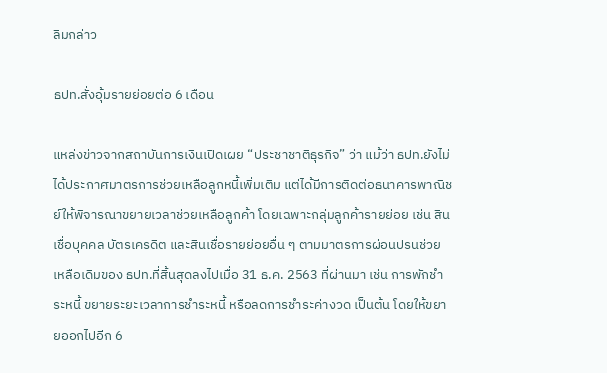ลิมกล่าว

ธปท.สั่งอุ้มรายย่อยต่อ 6 เดือน

แหล่งข่าวจากสถาบันการเงินเปิดเผย “ประชาชาติธุรกิจ” ว่า แม้ว่า ธปท.ยังไม่ได้ประกาศมาตรการช่วยเหลือลูกหนี้เพิ่มเติม แต่ได้มีการติดต่อธนาคารพาณิชย์ให้พิจารณาขยายเวลาช่วยเหลือลูกค้า โดยเฉพาะกลุ่มลูกค้ารายย่อย เช่น สินเชื่อบุคคล บัตรเครดิต และสินเชื่อรายย่อยอื่น ๆ ตามมาตรการผ่อนปรนช่วยเหลือเดิมของ ธปท.ที่สิ้นสุดลงไปเมื่อ 31 ธ.ค. 2563 ที่ผ่านมา เช่น การพักชำระหนี้ ขยายระยะเวลาการชำระหนี้ หรือลดการชำระค่างวด เป็นต้น โดยให้ขยายออกไปอีก 6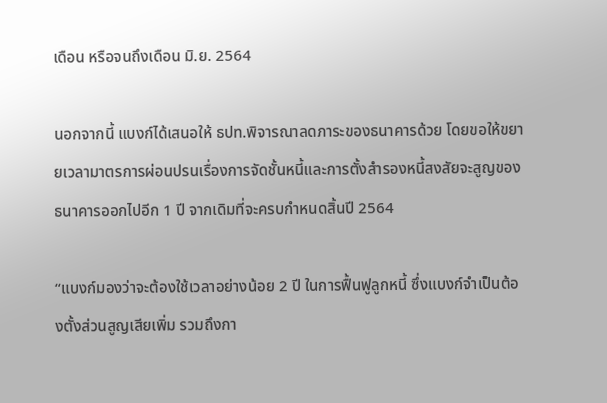เดือน หรือจนถึงเดือน มิ.ย. 2564

นอกจากนี้ แบงก์ได้เสนอให้ ธปท.พิจารณาลดภาระของธนาคารด้วย โดยขอให้ขยายเวลามาตรการผ่อนปรนเรื่องการจัดชั้นหนี้และการตั้งสำรองหนี้สงสัยจะสูญของธนาคารออกไปอีก 1 ปี จากเดิมที่จะครบกำหนดสิ้นปี 2564

“แบงก์มองว่าจะต้องใช้เวลาอย่างน้อย 2 ปี ในการฟื้นฟูลูกหนี้ ซึ่งแบงก์จำเป็นต้องตั้งส่วนสูญเสียเพิ่ม รวมถึงกา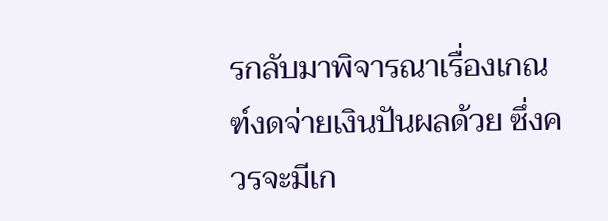รกลับมาพิจารณาเรื่องเกณฑ์งดจ่ายเงินปันผลด้วย ซึ่งควรจะมีเก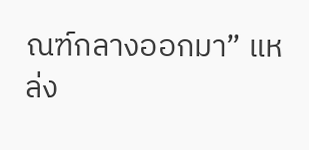ณฑ์กลางออกมา” แหล่ง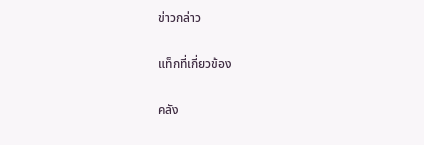ข่าวกล่าว

แท็กที่เกี่ยวข้อง

คลัง